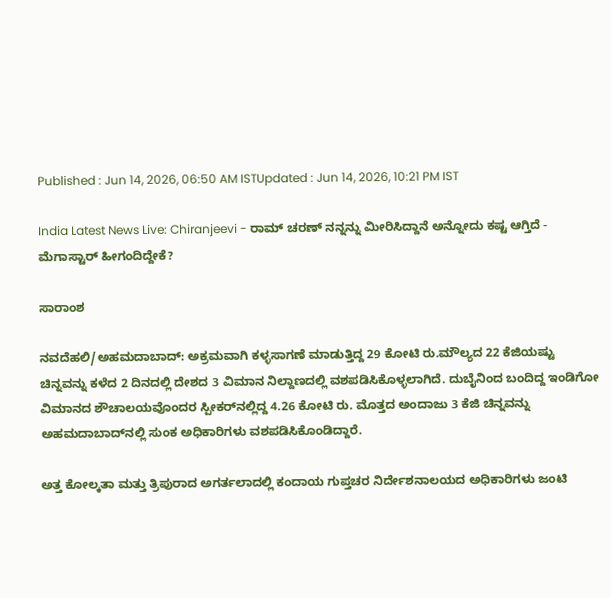Published : Jun 14, 2026, 06:50 AM ISTUpdated : Jun 14, 2026, 10:21 PM IST

India Latest News Live: Chiranjeevi - ರಾಮ್ ಚರಣ್ ನನ್ನನ್ನು ಮೀರಿಸಿದ್ದಾನೆ ಅನ್ನೋದು ಕಷ್ಟ ಆಗ್ತಿದೆ - ಮೆಗಾಸ್ಟಾರ್ ಹೀಗಂದಿದ್ದೇಕೆ?

ಸಾರಾಂಶ

ನವದೆಹಲಿ/ಅಹಮದಾಬಾದ್‌: ಅಕ್ರಮವಾಗಿ ಕಳ್ಳಸಾಗಣೆ ಮಾಡುತ್ತಿದ್ದ 29 ಕೋಟಿ ರು.ಮೌಲ್ಯದ 22 ಕೆಜಿಯಷ್ಟು ಚಿನ್ನವನ್ನು ಕಳೆದ 2 ದಿನದಲ್ಲಿ ದೇಶದ 3 ವಿಮಾನ ನಿಲ್ದಾಣದಲ್ಲಿ ವಶಪಡಿಸಿಕೊಳ್ಳಲಾಗಿದೆ. ದುಬೈನಿಂದ ಬಂದಿದ್ದ ಇಂಡಿಗೋ ವಿಮಾನದ ಶೌಚಾಲಯವೊಂದರ ಸ್ಪೀಕರ್‌ನಲ್ಲಿದ್ದ 4.26 ಕೋಟಿ ರು. ಮೊತ್ತದ ಅಂದಾಜು 3 ಕೆಜಿ ಚಿನ್ನವನ್ನು ಅಹಮದಾಬಾದ್‌ನಲ್ಲಿ ಸುಂಕ ಅಧಿಕಾರಿಗಳು ವಶಪಡಿಸಿಕೊಂಡಿದ್ದಾರೆ.

ಅತ್ತ ಕೋಲ್ಕತಾ ಮತ್ತು ತ್ರಿಪುರಾದ ಅಗರ್ತಲಾದಲ್ಲಿ ಕಂದಾಯ ಗುಪ್ತಚರ ನಿರ್ದೇಶನಾಲಯದ ಅಧಿಕಾರಿಗಳು ಜಂಟಿ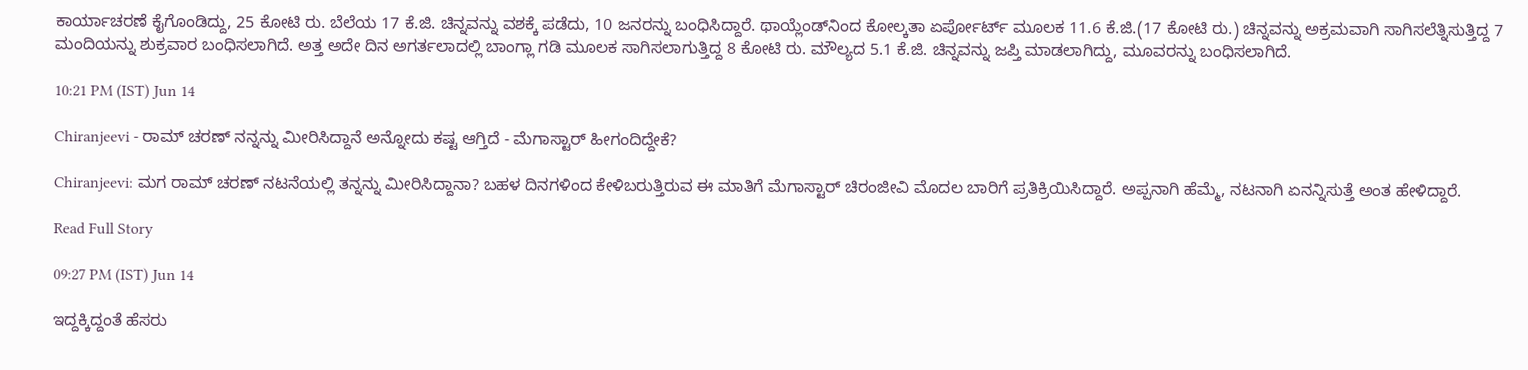ಕಾರ್ಯಾಚರಣೆ ಕೈಗೊಂಡಿದ್ದು, 25 ಕೋಟಿ ರು. ಬೆಲೆಯ 17 ಕೆ.ಜಿ. ಚಿನ್ನವನ್ನು ವಶಕ್ಕೆ ಪಡೆದು, 10 ಜನರನ್ನು ಬಂಧಿಸಿದ್ದಾರೆ. ಥಾಯ್ಲೆಂಡ್‌ನಿಂದ ಕೋಲ್ಕತಾ ಏರ್ಪೋರ್ಟ್‌ ಮೂಲಕ 11.6 ಕೆ.ಜಿ.(17 ಕೋಟಿ ರು.) ಚಿನ್ನವನ್ನು ಅಕ್ರಮವಾಗಿ ಸಾಗಿಸಲೆತ್ನಿಸುತ್ತಿದ್ದ 7 ಮಂದಿಯನ್ನು ಶುಕ್ರವಾರ ಬಂಧಿಸಲಾಗಿದೆ. ಅತ್ತ ಅದೇ ದಿನ ಅಗರ್ತಲಾದಲ್ಲಿ ಬಾಂಗ್ಲಾ ಗಡಿ ಮೂಲಕ ಸಾಗಿಸಲಾಗುತ್ತಿದ್ದ 8 ಕೋಟಿ ರು. ಮೌಲ್ಯದ 5.1 ಕೆ.ಜಿ. ಚಿನ್ನವನ್ನು ಜಪ್ತಿ ಮಾಡಲಾಗಿದ್ದು, ಮೂವರನ್ನು ಬಂಧಿಸಲಾಗಿದೆ.

10:21 PM (IST) Jun 14

Chiranjeevi - ರಾಮ್ ಚರಣ್ ನನ್ನನ್ನು ಮೀರಿಸಿದ್ದಾನೆ ಅನ್ನೋದು ಕಷ್ಟ ಆಗ್ತಿದೆ - ಮೆಗಾಸ್ಟಾರ್ ಹೀಗಂದಿದ್ದೇಕೆ?

Chiranjeevi: ಮಗ ರಾಮ್ ಚರಣ್ ನಟನೆಯಲ್ಲಿ ತನ್ನನ್ನು ಮೀರಿಸಿದ್ದಾನಾ? ಬಹಳ ದಿನಗಳಿಂದ ಕೇಳಿಬರುತ್ತಿರುವ ಈ ಮಾತಿಗೆ ಮೆಗಾಸ್ಟಾರ್ ಚಿರಂಜೀವಿ ಮೊದಲ ಬಾರಿಗೆ ಪ್ರತಿಕ್ರಿಯಿಸಿದ್ದಾರೆ. ಅಪ್ಪನಾಗಿ ಹೆಮ್ಮೆ, ನಟನಾಗಿ ಏನನ್ನಿಸುತ್ತೆ ಅಂತ ಹೇಳಿದ್ದಾರೆ.

Read Full Story

09:27 PM (IST) Jun 14

ಇದ್ದಕ್ಕಿದ್ದಂತೆ ಹೆಸರು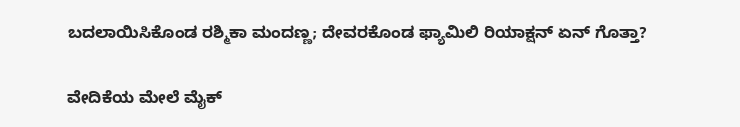ಬದಲಾಯಿಸಿಕೊಂಡ ರಶ್ಮಿಕಾ ಮಂದಣ್ಣ; ದೇವರಕೊಂಡ ಫ್ಯಾಮಿಲಿ ರಿಯಾಕ್ಷನ್ ಏನ್ ಗೊತ್ತಾ?

ವೇದಿಕೆಯ ಮೇಲೆ ಮೈಕ್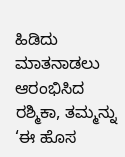ಹಿಡಿದು ಮಾತನಾಡಲು ಆರಂಭಿಸಿದ ರಶ್ಮಿಕಾ, ತಮ್ಮನ್ನು ‘ಈ ಹೊಸ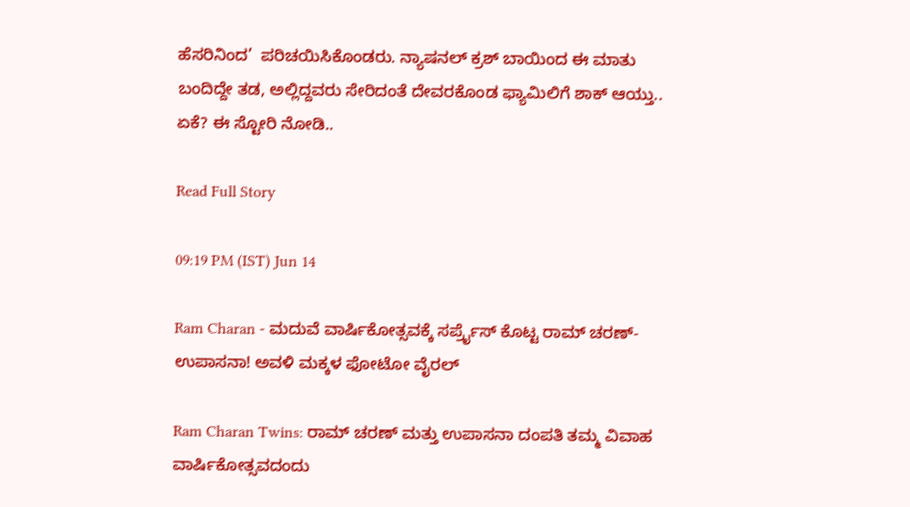ಹೆಸರಿನಿಂದ’  ಪರಿಚಯಿಸಿಕೊಂಡರು. ನ್ಯಾಷನಲ್ ಕ್ರಶ್ ಬಾಯಿಂದ ಈ ಮಾತು ಬಂದಿದ್ದೇ ತಡ, ಅಲ್ಲಿದ್ದವರು ಸೇರಿದಂತೆ ದೇವರಕೊಂಡ ಫ್ಯಾಮಿಲಿಗೆ ಶಾಕ್ ಆಯ್ತು.. ಏಕೆ? ಈ ಸ್ಟೋರಿ ನೋಡಿ..

Read Full Story

09:19 PM (IST) Jun 14

Ram Charan - ಮದುವೆ ವಾರ್ಷಿಕೋತ್ಸವಕ್ಕೆ ಸರ್ಪ್ರೈಸ್ ಕೊಟ್ಟ ರಾಮ್ ಚರಣ್-ಉಪಾಸನಾ! ಅವಳಿ ಮಕ್ಕಳ ಫೋಟೋ ವೈರಲ್

Ram Charan Twins: ರಾಮ್ ಚರಣ್ ಮತ್ತು ಉಪಾಸನಾ ದಂಪತಿ ತಮ್ಮ ವಿವಾಹ ವಾರ್ಷಿಕೋತ್ಸವದಂದು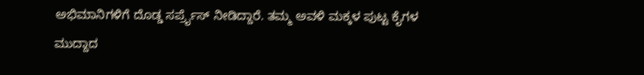ಅಭಿಮಾನಿಗಳಿಗೆ ದೊಡ್ಡ ಸರ್ಪ್ರೈಸ್ ನೀಡಿದ್ದಾರೆ. ತಮ್ಮ ಅವಳಿ ಮಕ್ಕಳ ಪುಟ್ಟ ಕೈಗಳ ಮುದ್ದಾದ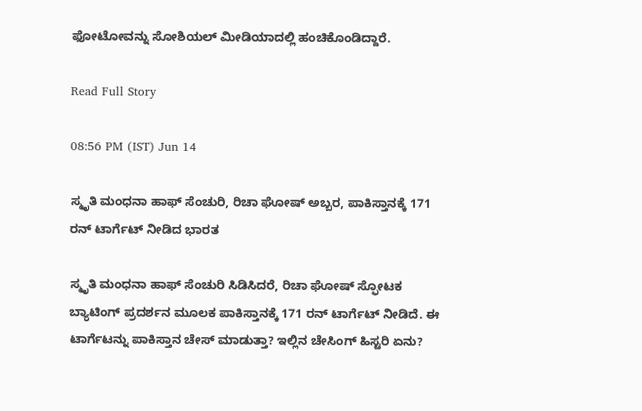ಫೋಟೋವನ್ನು ಸೋಶಿಯಲ್ ಮೀಡಿಯಾದಲ್ಲಿ ಹಂಚಿಕೊಂಡಿದ್ದಾರೆ.

Read Full Story

08:56 PM (IST) Jun 14

ಸ್ಮೃತಿ ಮಂಧನಾ ಹಾಫ್ ಸೆಂಚುರಿ, ರಿಚಾ ಘೋಷ್ ಅಬ್ಬರ, ಪಾಕಿಸ್ತಾನಕ್ಕೆ 171 ರನ್ ಟಾರ್ಗೆಟ್ ನೀಡಿದ ಭಾರತ

ಸ್ಮೃತಿ ಮಂಧನಾ ಹಾಫ್ ಸೆಂಚುರಿ ಸಿಡಿಸಿದರೆ, ರಿಚಾ ಘೋಷ್ ಸ್ಫೋಟಕ ಬ್ಯಾಟಿಂಗ್ ಪ್ರದರ್ಶನ ಮೂಲಕ ಪಾಕಿಸ್ತಾನಕ್ಕೆ 171 ರನ್ ಟಾರ್ಗೆಟ್ ನೀಡಿದೆ. ಈ ಟಾರ್ಗೆಟನ್ನು ಪಾಕಿಸ್ತಾನ ಚೇಸ್ ಮಾಡುತ್ತಾ? ಇಲ್ಲಿನ ಚೇಸಿಂಗ್ ಹಿಸ್ಟರಿ ಏನು?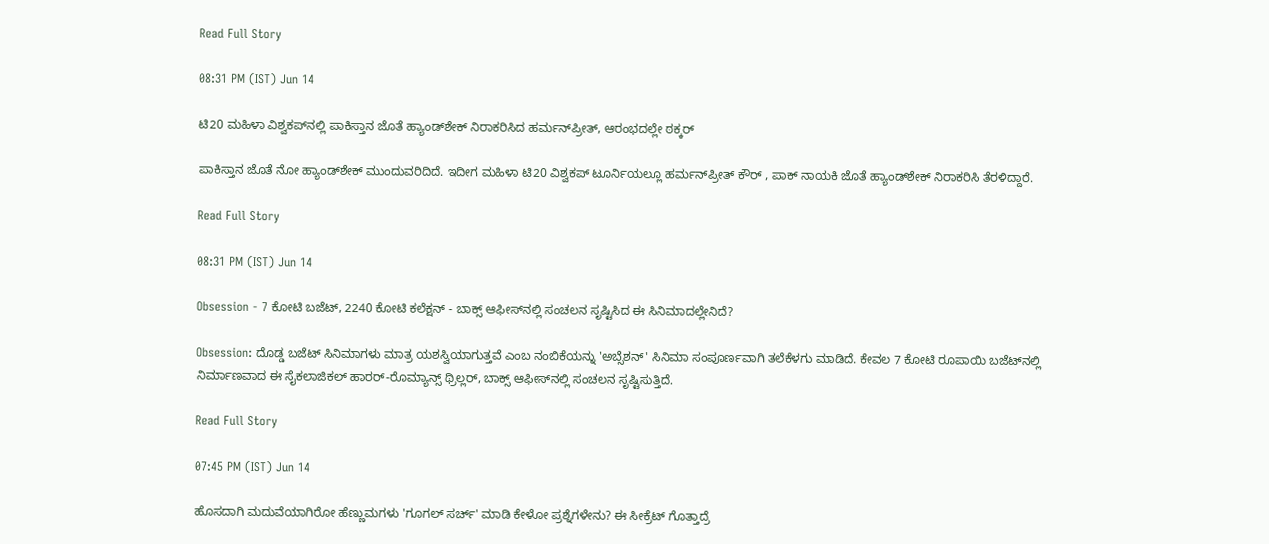Read Full Story

08:31 PM (IST) Jun 14

ಟಿ20 ಮಹಿಳಾ ವಿಶ್ವಕಪ್‌ನಲ್ಲಿ ಪಾಕಿಸ್ತಾನ ಜೊತೆ ಹ್ಯಾಂಡ್‌ಶೇಕ್ ನಿರಾಕರಿಸಿದ ಹರ್ಮನ್‌ಪ್ರೀತ್, ಆರಂಭದಲ್ಲೇ ಠಕ್ಕರ್

ಪಾಕಿಸ್ತಾನ ಜೊತೆ ನೋ ಹ್ಯಾಂಡ್‌ಶೇಕ್ ಮುಂದುವರಿದಿದೆ. ಇದೀಗ ಮಹಿಳಾ ಟಿ20 ವಿಶ್ವಕಪ್ ಟೂರ್ನಿಯಲ್ಲೂ ಹರ್ಮನ್‌ಪ್ರೀತ್ ಕೌರ್ , ಪಾಕ್ ನಾಯಕಿ ಜೊತೆ ಹ್ಯಾಂಡ್‌ಶೇಕ್ ನಿರಾಕರಿಸಿ ತೆರಳಿದ್ದಾರೆ.

Read Full Story

08:31 PM (IST) Jun 14

Obsession - 7 ಕೋಟಿ ಬಜೆಟ್, 2240 ಕೋಟಿ ಕಲೆಕ್ಷನ್ - ಬಾಕ್ಸ್ ಆಫೀಸ್‌ನಲ್ಲಿ ಸಂಚಲನ ಸೃಷ್ಟಿಸಿದ ಈ ಸಿನಿಮಾದಲ್ಲೇನಿದೆ?

Obsession: ದೊಡ್ಡ ಬಜೆಟ್ ಸಿನಿಮಾಗಳು ಮಾತ್ರ ಯಶಸ್ವಿಯಾಗುತ್ತವೆ ಎಂಬ ನಂಬಿಕೆಯನ್ನು 'ಅಬ್ಸೆಶನ್' ಸಿನಿಮಾ ಸಂಪೂರ್ಣವಾಗಿ ತಲೆಕೆಳಗು ಮಾಡಿದೆ. ಕೇವಲ 7 ಕೋಟಿ ರೂಪಾಯಿ ಬಜೆಟ್‌ನಲ್ಲಿ ನಿರ್ಮಾಣವಾದ ಈ ಸೈಕಲಾಜಿಕಲ್ ಹಾರರ್-ರೊಮ್ಯಾನ್ಸ್ ಥ್ರಿಲ್ಲರ್, ಬಾಕ್ಸ್ ಆಫೀಸ್‌ನಲ್ಲಿ ಸಂಚಲನ ಸೃಷ್ಟಿಸುತ್ತಿದೆ.

Read Full Story

07:45 PM (IST) Jun 14

ಹೊಸದಾಗಿ ಮದುವೆಯಾಗಿರೋ ಹೆಣ್ಣುಮಗಳು 'ಗೂಗಲ್‌ ಸರ್ಚ್‌' ಮಾಡಿ ಕೇಳೋ ಪ್ರಶ್ನೆಗಳೇನು? ಈ ಸೀಕ್ರೆಟ್ ಗೊತ್ತಾದ್ರೆ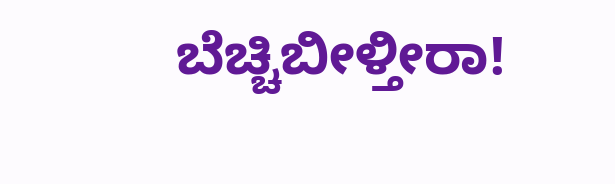ಬೆಚ್ಚಿಬೀಳ್ತೀರಾ!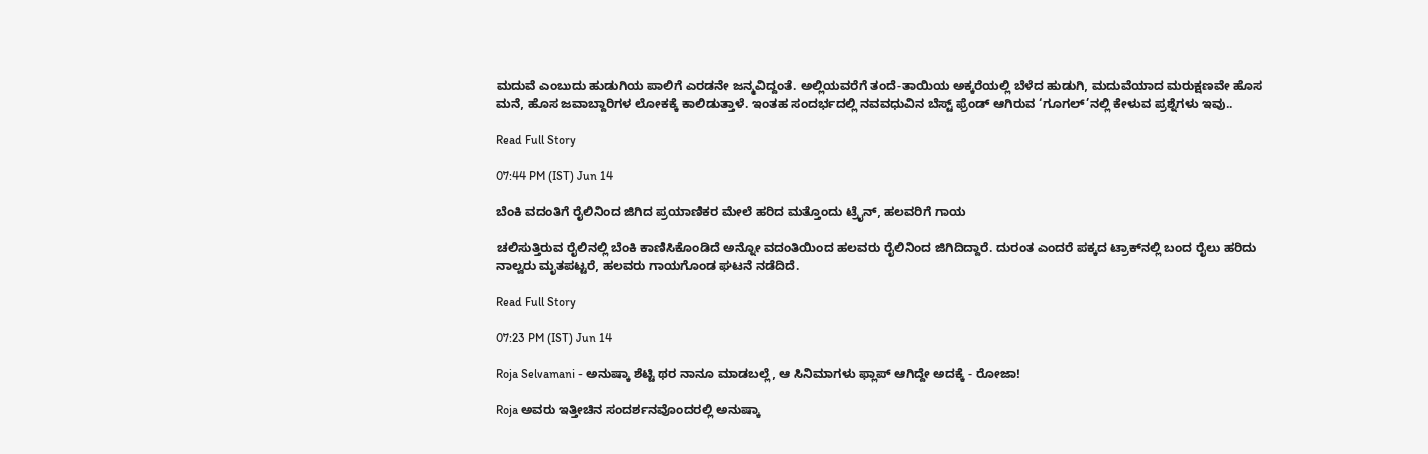ಮದುವೆ ಎಂಬುದು ಹುಡುಗಿಯ ಪಾಲಿಗೆ ಎರಡನೇ ಜನ್ಮವಿದ್ದಂತೆ. ಅಲ್ಲಿಯವರೆಗೆ ತಂದೆ-ತಾಯಿಯ ಅಕ್ಕರೆಯಲ್ಲಿ ಬೆಳೆದ ಹುಡುಗಿ, ಮದುವೆಯಾದ ಮರುಕ್ಷಣವೇ ಹೊಸ ಮನೆ, ಹೊಸ ಜವಾಬ್ದಾರಿಗಳ ಲೋಕಕ್ಕೆ ಕಾಲಿಡುತ್ತಾಳೆ. ಇಂತಹ ಸಂದರ್ಭದಲ್ಲಿ ನವವಧುವಿನ ಬೆಸ್ಟ್ ಫ್ರೆಂಡ್ ಆಗಿರುವ ‘ಗೂಗಲ್’ನಲ್ಲಿ ಕೇಳುವ ಪ್ರಶ್ನೆಗಳು ಇವು..

Read Full Story

07:44 PM (IST) Jun 14

ಬೆಂಕಿ ವದಂತಿಗೆ ರೈಲಿನಿಂದ ಜಿಗಿದ ಪ್ರಯಾಣಿಕರ ಮೇಲೆ ಹರಿದ ಮತ್ತೊಂದು ಟ್ರೈನ್, ಹಲವರಿಗೆ ಗಾಯ

ಚಲಿಸುತ್ತಿರುವ ರೈಲಿನಲ್ಲಿ ಬೆಂಕಿ ಕಾಣಿಸಿಕೊಂಡಿದೆ ಅನ್ನೋ ವದಂತಿಯಿಂದ ಹಲವರು ರೈಲಿನಿಂದ ಜಿಗಿದಿದ್ದಾರೆ. ದುರಂತ ಎಂದರೆ ಪಕ್ಕದ ಟ್ರಾಕ್‌ನಲ್ಲಿ ಬಂದ ರೈಲು ಹರಿದು ನಾಲ್ವರು ಮೃತಪಟ್ಟರೆ, ಹಲವರು ಗಾಯಗೊಂಡ ಘಟನೆ ನಡೆದಿದೆ.

Read Full Story

07:23 PM (IST) Jun 14

Roja Selvamani - ಅನುಷ್ಕಾ ಶೆಟ್ಟಿ ಥರ ನಾನೂ ಮಾಡಬಲ್ಲೆ, ಆ ಸಿನಿಮಾಗಳು ಫ್ಲಾಪ್ ಆಗಿದ್ದೇ ಅದಕ್ಕೆ - ರೋಜಾ!

Roja ಅವರು ಇತ್ತೀಚಿನ ಸಂದರ್ಶನವೊಂದರಲ್ಲಿ ಅನುಷ್ಕಾ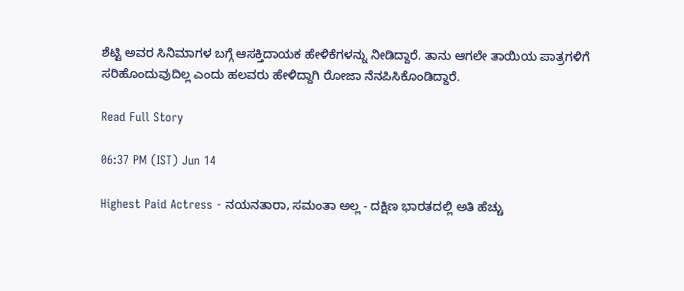ಶೆಟ್ಟಿ ಅವರ ಸಿನಿಮಾಗಳ ಬಗ್ಗೆ ಆಸಕ್ತಿದಾಯಕ ಹೇಳಿಕೆಗಳನ್ನು ನೀಡಿದ್ದಾರೆ. ತಾನು ಆಗಲೇ ತಾಯಿಯ ಪಾತ್ರಗಳಿಗೆ ಸರಿಹೊಂದುವುದಿಲ್ಲ ಎಂದು ಹಲವರು ಹೇಳಿದ್ದಾಗಿ ರೋಜಾ ನೆನಪಿಸಿಕೊಂಡಿದ್ದಾರೆ.

Read Full Story

06:37 PM (IST) Jun 14

Highest Paid Actress - ನಯನತಾರಾ, ಸಮಂತಾ ಅಲ್ಲ - ದಕ್ಷಿಣ ಭಾರತದಲ್ಲಿ ಅತಿ ಹೆಚ್ಚು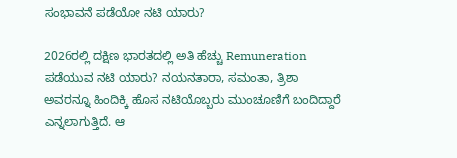ಸಂಭಾವನೆ ಪಡೆಯೋ ನಟಿ ಯಾರು?

2026ರಲ್ಲಿ ದಕ್ಷಿಣ ಭಾರತದಲ್ಲಿ ಅತಿ ಹೆಚ್ಚು Remuneration ಪಡೆಯುವ ನಟಿ ಯಾರು? ನಯನತಾರಾ, ಸಮಂತಾ, ತ್ರಿಶಾ ಅವರನ್ನೂ ಹಿಂದಿಕ್ಕಿ ಹೊಸ ನಟಿಯೊಬ್ಬರು ಮುಂಚೂಣಿಗೆ ಬಂದಿದ್ದಾರೆ ಎನ್ನಲಾಗುತ್ತಿದೆ. ಆ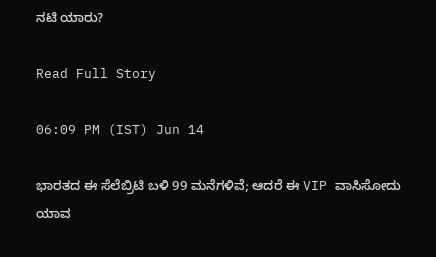ನಟಿ ಯಾರು?

Read Full Story

06:09 PM (IST) Jun 14

ಭಾರತದ ಈ ಸೆಲೆಬ್ರಿಟಿ ಬಳಿ 99 ಮನೆಗಳಿವೆ; ಆದರೆ ಈ VIP ವಾಸಿಸೋದು ಯಾವ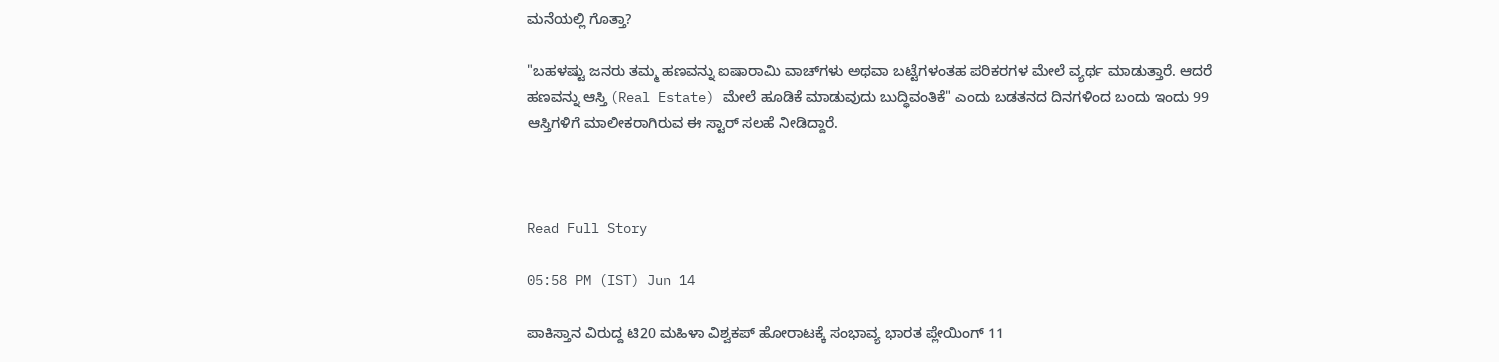ಮನೆಯಲ್ಲಿ ಗೊತ್ತಾ?

"ಬಹಳಷ್ಟು ಜನರು ತಮ್ಮ ಹಣವನ್ನು ಐಷಾರಾಮಿ ವಾಚ್‌ಗಳು ಅಥವಾ ಬಟ್ಟೆಗಳಂತಹ ಪರಿಕರಗಳ ಮೇಲೆ ವ್ಯರ್ಥ ಮಾಡುತ್ತಾರೆ. ಆದರೆ ಹಣವನ್ನು ಆಸ್ತಿ (Real Estate) ಮೇಲೆ ಹೂಡಿಕೆ ಮಾಡುವುದು ಬುದ್ಧಿವಂತಿಕೆ" ಎಂದು ಬಡತನದ ದಿನಗಳಿಂದ ಬಂದು ಇಂದು 99 ಆಸ್ತಿಗಳಿಗೆ ಮಾಲೀಕರಾಗಿರುವ ಈ ಸ್ಟಾರ್ ಸಲಹೆ ನೀಡಿದ್ದಾರೆ.



Read Full Story

05:58 PM (IST) Jun 14

ಪಾಕಿಸ್ತಾನ ವಿರುದ್ದ ಟಿ20 ಮಹಿಳಾ ವಿಶ್ವಕಪ್ ಹೋರಾಟಕ್ಕೆ ಸಂಭಾವ್ಯ ಭಾರತ ಪ್ಲೇಯಿಂಗ್ 11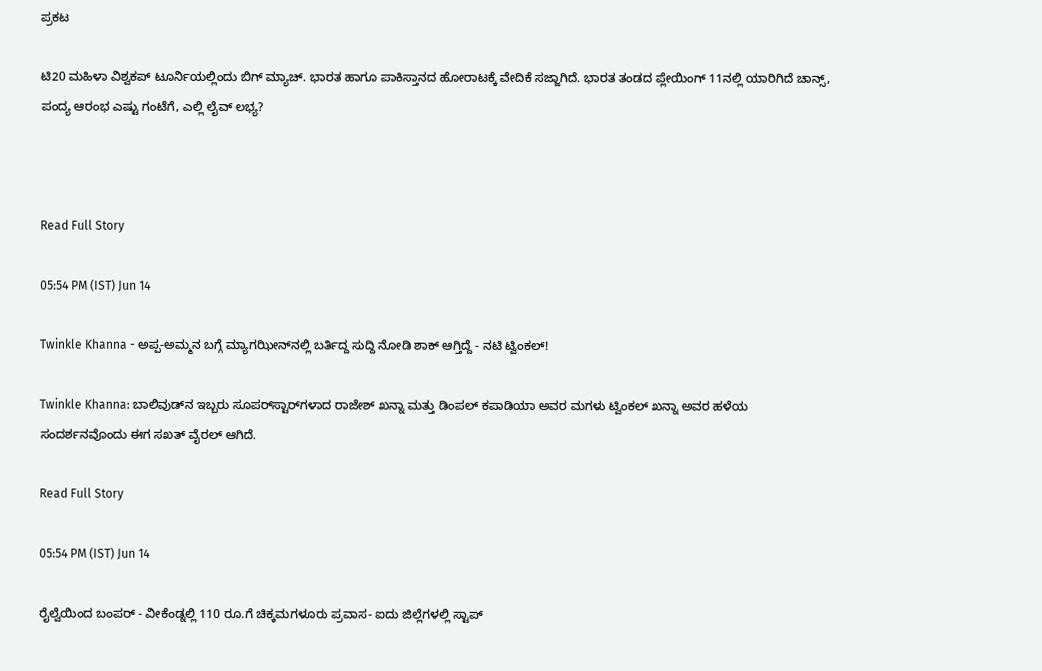ಪ್ರಕಟ

ಟಿ20 ಮಹಿಳಾ ವಿಶ್ವಕಪ್ ಟೂರ್ನಿಯಲ್ಲಿಂದು ಬಿಗ್ ಮ್ಯಾಚ್. ಭಾರತ ಹಾಗೂ ಪಾಕಿಸ್ತಾನದ ಹೋರಾಟಕ್ಕೆ ವೇದಿಕೆ ಸಜ್ಜಾಗಿದೆ. ಭಾರತ ತಂಡದ ಪ್ಲೇಯಿಂಗ್ 11ನಲ್ಲಿ ಯಾರಿಗಿದೆ ಚಾನ್ಸ್, ಪಂದ್ಯ ಆರಂಭ ಎಷ್ಟು ಗಂಟೆಗೆ, ಎಲ್ಲಿ ಲೈವ್ ಲಭ್ಯ?



Read Full Story

05:54 PM (IST) Jun 14

Twinkle Khanna - ಅಪ್ಪ-ಅಮ್ಮನ ಬಗ್ಗೆ ಮ್ಯಾಗಝೀನ್‌ನಲ್ಲಿ ಬರ್ತಿದ್ದ ಸುದ್ದಿ ನೋಡಿ ಶಾಕ್ ಆಗ್ತಿದ್ದೆ - ನಟಿ ಟ್ವಿಂಕಲ್!

Twinkle Khanna: ಬಾಲಿವುಡ್‌ನ ಇಬ್ಬರು ಸೂಪರ್‌ಸ್ಟಾರ್‌ಗಳಾದ ರಾಜೇಶ್ ಖನ್ನಾ ಮತ್ತು ಡಿಂಪಲ್ ಕಪಾಡಿಯಾ ಅವರ ಮಗಳು ಟ್ವಿಂಕಲ್ ಖನ್ನಾ ಅವರ ಹಳೆಯ ಸಂದರ್ಶನವೊಂದು ಈಗ ಸಖತ್ ವೈರಲ್ ಆಗಿದೆ.

Read Full Story

05:54 PM (IST) Jun 14

ರೈಲ್ವೆಯಿಂದ ಬಂಪರ್ - ವೀಕೆಂಡ್ನಲ್ಲಿ 110 ರೂ.ಗೆ ಚಿಕ್ಕಮಗಳೂರು ಪ್ರವಾಸ- ಐದು ಜಿಲ್ಲೆಗಳಲ್ಲಿ ಸ್ಟಾಪ್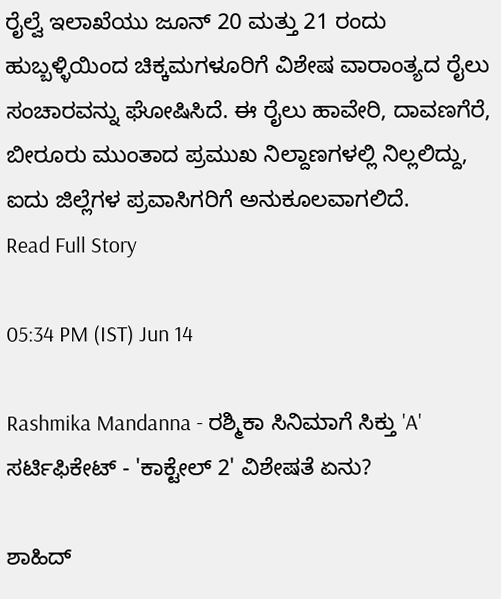ರೈಲ್ವೆ ಇಲಾಖೆಯು ಜೂನ್ 20 ಮತ್ತು 21 ರಂದು ಹುಬ್ಬಳ್ಳಿಯಿಂದ ಚಿಕ್ಕಮಗಳೂರಿಗೆ ವಿಶೇಷ ವಾರಾಂತ್ಯದ ರೈಲು ಸಂಚಾರವನ್ನು ಘೋಷಿಸಿದೆ. ಈ ರೈಲು ಹಾವೇರಿ, ದಾವಣಗೆರೆ, ಬೀರೂರು ಮುಂತಾದ ಪ್ರಮುಖ ನಿಲ್ದಾಣಗಳಲ್ಲಿ ನಿಲ್ಲಲಿದ್ದು, ಐದು ಜಿಲ್ಲೆಗಳ ಪ್ರವಾಸಿಗರಿಗೆ ಅನುಕೂಲವಾಗಲಿದೆ.
Read Full Story

05:34 PM (IST) Jun 14

Rashmika Mandanna - ರಶ್ಮಿಕಾ ಸಿನಿಮಾಗೆ ಸಿಕ್ತು 'A' ಸರ್ಟಿಫಿಕೇಟ್ - 'ಕಾಕ್ಟೇಲ್ 2' ವಿಶೇಷತೆ ಏನು?

ಶಾಹಿದ್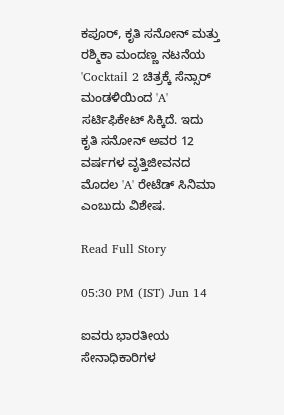ಕಪೂರ್, ಕೃತಿ ಸನೋನ್ ಮತ್ತು ರಶ್ಮಿಕಾ ಮಂದಣ್ಣ ನಟನೆಯ 'Cocktail 2 ಚಿತ್ರಕ್ಕೆ ಸೆನ್ಸಾರ್ ಮಂಡಳಿಯಿಂದ 'A' ಸರ್ಟಿಫಿಕೇಟ್ ಸಿಕ್ಕಿದೆ. ಇದು ಕೃತಿ ಸನೋನ್ ಅವರ 12 ವರ್ಷಗಳ ವೃತ್ತಿಜೀವನದ ಮೊದಲ 'A' ರೇಟೆಡ್ ಸಿನಿಮಾ ಎಂಬುದು ವಿಶೇಷ.

Read Full Story

05:30 PM (IST) Jun 14

ಐವರು ಭಾರತೀಯ ಸೇನಾಧಿಕಾರಿಗಳ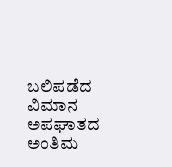ಬಲಿಪಡೆದ ವಿಮಾನ ಅಪಘಾತದ ಅಂತಿಮ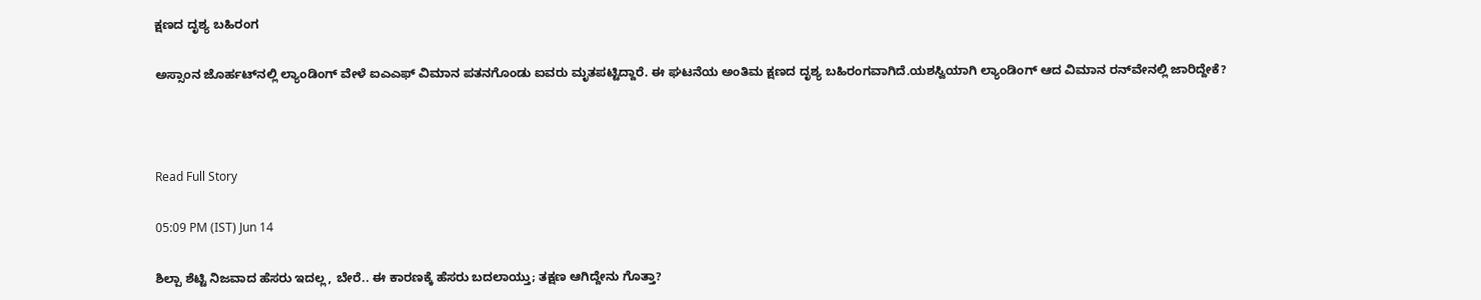ಕ್ಷಣದ ದೃಶ್ಯ ಬಹಿರಂಗ

ಅಸ್ಸಾಂನ ಜೊರ್ಹಟ್‌ನಲ್ಲಿ ಲ್ಯಾಂಡಿಂಗ್ ವೇಳೆ ಐಎಎಫ್ ವಿಮಾನ ಪತನಗೊಂಡು ಐವರು ಮೃತಪಟ್ಟಿದ್ದಾರೆ. ಈ ಘಟನೆಯ ಅಂತಿಮ ಕ್ಷಣದ ದೃಶ್ಯ ಬಹಿರಂಗವಾಗಿದೆ.ಯಶಸ್ವಿಯಾಗಿ ಲ್ಯಾಂಡಿಂಗ್ ಆದ ವಿಮಾನ ರನ್‌ವೇನಲ್ಲಿ ಜಾರಿದ್ದೇಕೆ?



Read Full Story

05:09 PM (IST) Jun 14

ಶಿಲ್ಪಾ ಶೆಟ್ಟಿ ನಿಜವಾದ ಹೆಸರು ಇದಲ್ಲ, ಬೇರೆ.. ಈ ಕಾರಣಕ್ಕೆ ಹೆಸರು ಬದಲಾಯ್ತು; ತಕ್ಷಣ ಆಗಿದ್ದೇನು ಗೊತ್ತಾ?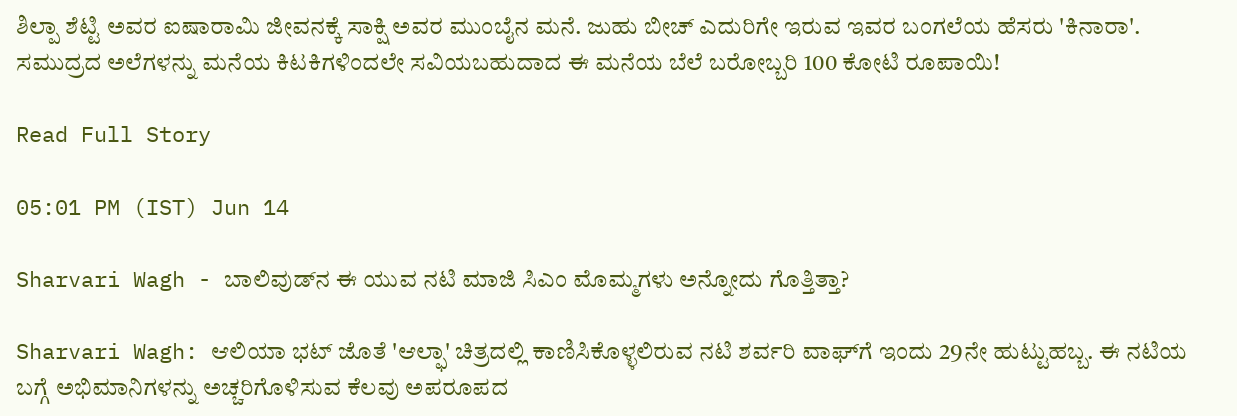ಶಿಲ್ಪಾ ಶೆಟ್ಟಿ ಅವರ ಐಷಾರಾಮಿ ಜೀವನಕ್ಕೆ ಸಾಕ್ಷಿ ಅವರ ಮುಂಬೈನ ಮನೆ. ಜುಹು ಬೀಚ್ ಎದುರಿಗೇ ಇರುವ ಇವರ ಬಂಗಲೆಯ ಹೆಸರು 'ಕಿನಾರಾ'. ಸಮುದ್ರದ ಅಲೆಗಳನ್ನು ಮನೆಯ ಕಿಟಕಿಗಳಿಂದಲೇ ಸವಿಯಬಹುದಾದ ಈ ಮನೆಯ ಬೆಲೆ ಬರೋಬ್ಬರಿ 100 ಕೋಟಿ ರೂಪಾಯಿ!

Read Full Story

05:01 PM (IST) Jun 14

Sharvari Wagh - ಬಾಲಿವುಡ್‌ನ ಈ ಯುವ ನಟಿ ಮಾಜಿ ಸಿಎಂ ಮೊಮ್ಮಗಳು ಅನ್ನೋದು ಗೊತ್ತಿತ್ತಾ?

Sharvari Wagh: ಆಲಿಯಾ ಭಟ್ ಜೊತೆ 'ಆಲ್ಫಾ' ಚಿತ್ರದಲ್ಲಿ ಕಾಣಿಸಿಕೊಳ್ಳಲಿರುವ ನಟಿ ಶರ್ವರಿ ವಾಘ್‌ಗೆ ಇಂದು 29ನೇ ಹುಟ್ಟುಹಬ್ಬ. ಈ ನಟಿಯ ಬಗ್ಗೆ ಅಭಿಮಾನಿಗಳನ್ನು ಅಚ್ಚರಿಗೊಳಿಸುವ ಕೆಲವು ಅಪರೂಪದ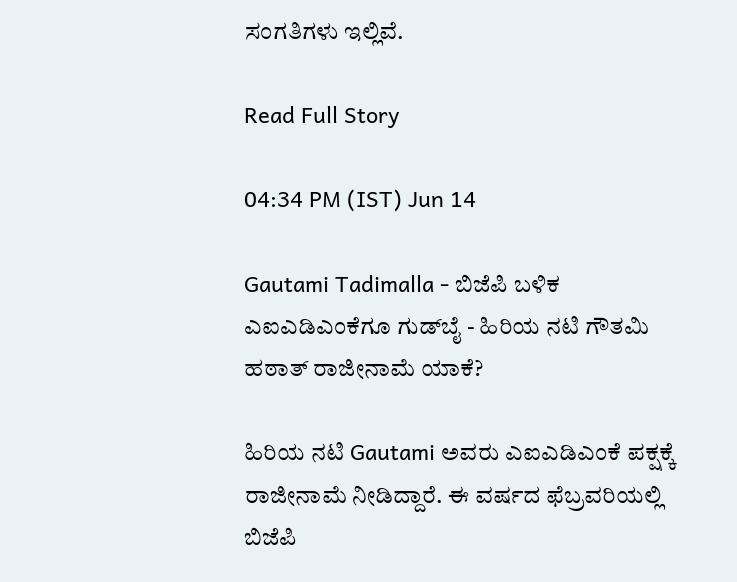ಸಂಗತಿಗಳು ಇಲ್ಲಿವೆ.

Read Full Story

04:34 PM (IST) Jun 14

Gautami Tadimalla - ಬಿಜೆಪಿ ಬಳಿಕ ಎಐಎಡಿಎಂಕೆಗೂ ಗುಡ್‌ಬೈ - ಹಿರಿಯ ನಟಿ ಗೌತಮಿ ಹಠಾತ್ ರಾಜೀನಾಮೆ ಯಾಕೆ?

ಹಿರಿಯ ನಟಿ Gautami ಅವರು ಎಐಎಡಿಎಂಕೆ ಪಕ್ಷಕ್ಕೆ ರಾಜೀನಾಮೆ ನೀಡಿದ್ದಾರೆ. ಈ ವರ್ಷದ ಫೆಬ್ರವರಿಯಲ್ಲಿ ಬಿಜೆಪಿ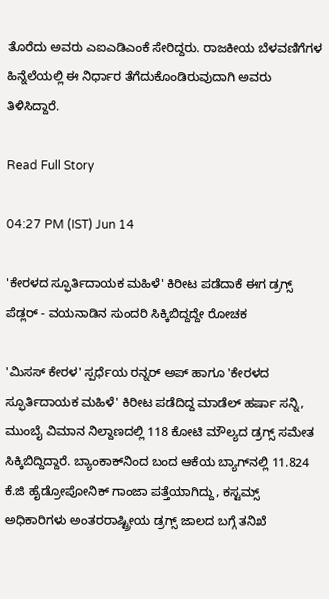ತೊರೆದು ಅವರು ಎಐಎಡಿಎಂಕೆ ಸೇರಿದ್ದರು. ರಾಜಕೀಯ ಬೆಳವಣಿಗೆಗಳ ಹಿನ್ನೆಲೆಯಲ್ಲಿ ಈ ನಿರ್ಧಾರ ತೆಗೆದುಕೊಂಡಿರುವುದಾಗಿ ಅವರು ತಿಳಿಸಿದ್ದಾರೆ.

Read Full Story

04:27 PM (IST) Jun 14

'ಕೇರಳದ ಸ್ಫೂರ್ತಿದಾಯಕ ಮಹಿಳೆ' ಕಿರೀಟ ಪಡೆದಾಕೆ ಈಗ ಡ್ರಗ್ಸ್ ಪೆಡ್ಲರ್ - ವಯನಾಡಿನ ಸುಂದರಿ ಸಿಕ್ಕಿಬಿದ್ದದ್ದೇ ರೋಚಕ

'ಮಿಸಸ್ ಕೇರಳ' ಸ್ಪರ್ಧೆಯ ರನ್ನರ್ ಅಪ್ ಹಾಗೂ 'ಕೇರಳದ ಸ್ಫೂರ್ತಿದಾಯಕ ಮಹಿಳೆ' ಕಿರೀಟ ಪಡೆದಿದ್ದ ಮಾಡೆಲ್ ಹರ್ಷಾ ಸನ್ನಿ, ಮುಂಬೈ ವಿಮಾನ ನಿಲ್ದಾಣದಲ್ಲಿ 118 ಕೋಟಿ ಮೌಲ್ಯದ ಡ್ರಗ್ಸ್ ಸಮೇತ ಸಿಕ್ಕಿಬಿದ್ದಿದ್ದಾರೆ. ಬ್ಯಾಂಕಾಕ್‌ನಿಂದ ಬಂದ ಆಕೆಯ ಬ್ಯಾಗ್‌ನಲ್ಲಿ 11.824 ಕೆ.ಜಿ ಹೈಡ್ರೋಪೋನಿಕ್ ಗಾಂಜಾ ಪತ್ತೆಯಾಗಿದ್ದು, ಕಸ್ಟಮ್ಸ್ ಅಧಿಕಾರಿಗಳು ಅಂತರರಾಷ್ಟ್ರೀಯ ಡ್ರಗ್ಸ್ ಜಾಲದ ಬಗ್ಗೆ ತನಿಖೆ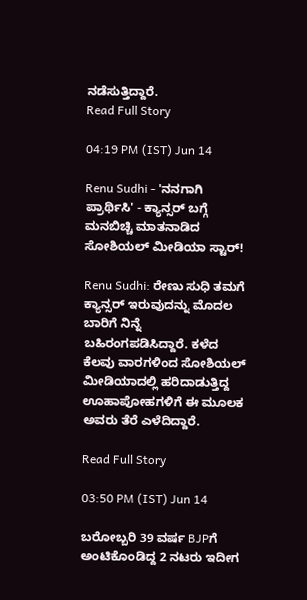ನಡೆಸುತ್ತಿದ್ದಾರೆ.
Read Full Story

04:19 PM (IST) Jun 14

Renu Sudhi - 'ನನಗಾಗಿ ಪ್ರಾರ್ಥಿಸಿ' - ಕ್ಯಾನ್ಸರ್ ಬಗ್ಗೆ ಮನಬಿಚ್ಚಿ ಮಾತನಾಡಿದ ಸೋಶಿಯಲ್ ಮೀಡಿಯಾ ಸ್ಟಾರ್!

Renu Sudhi: ರೇಣು ಸುಧಿ ತಮಗೆ ಕ್ಯಾನ್ಸರ್ ಇರುವುದನ್ನು ಮೊದಲ ಬಾರಿಗೆ ನಿನ್ನೆ ಬಹಿರಂಗಪಡಿಸಿದ್ದಾರೆ. ಕಳೆದ ಕೆಲವು ವಾರಗಳಿಂದ ಸೋಶಿಯಲ್ ಮೀಡಿಯಾದಲ್ಲಿ ಹರಿದಾಡುತ್ತಿದ್ದ ಊಹಾಪೋಹಗಳಿಗೆ ಈ ಮೂಲಕ ಅವರು ತೆರೆ ಎಳೆದಿದ್ದಾರೆ.

Read Full Story

03:50 PM (IST) Jun 14

ಬರೋಬ್ಬರಿ 39 ವರ್ಷ BJPಗೆ ಅಂಟಿಕೊಂಡಿದ್ದ 2 ನಟರು ಇದೀಗ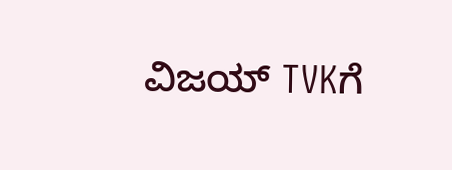ವಿಜಯ್ TVKಗೆ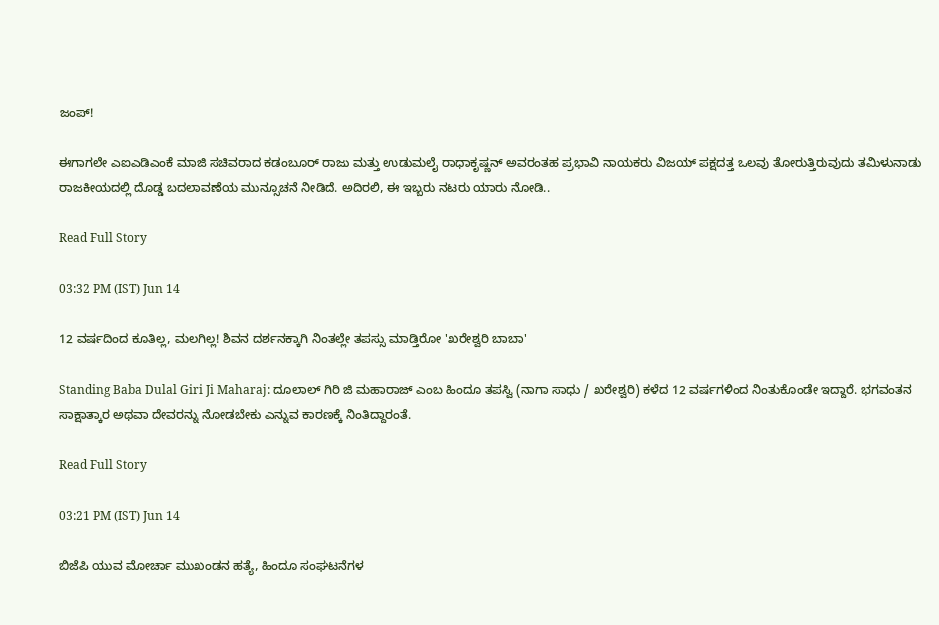ಜಂಪ್!

ಈಗಾಗಲೇ ಎಐಎಡಿಎಂಕೆ ಮಾಜಿ ಸಚಿವರಾದ ಕಡಂಬೂರ್ ರಾಜು ಮತ್ತು ಉಡುಮಲೈ ರಾಧಾಕೃಷ್ಣನ್ ಅವರಂತಹ ಪ್ರಭಾವಿ ನಾಯಕರು ವಿಜಯ್ ಪಕ್ಷದತ್ತ ಒಲವು ತೋರುತ್ತಿರುವುದು ತಮಿಳುನಾಡು ರಾಜಕೀಯದಲ್ಲಿ ದೊಡ್ಡ ಬದಲಾವಣೆಯ ಮುನ್ಸೂಚನೆ ನೀಡಿದೆ. ಅದಿರಲಿ, ಈ ಇಬ್ಬರು ನಟರು ಯಾರು ನೋಡಿ..

Read Full Story

03:32 PM (IST) Jun 14

12 ವರ್ಷದಿಂದ ಕೂತಿಲ್ಲ, ಮಲಗಿಲ್ಲ! ಶಿವನ ದರ್ಶನಕ್ಕಾಗಿ ನಿಂತಲ್ಲೇ ತಪಸ್ಸು ಮಾಡ್ತಿರೋ 'ಖರೇಶ್ವರಿ ಬಾಬಾ'

Standing Baba Dulal Giri Ji Maharaj: ದೂಲಾಲ್ ಗಿರಿ ಜಿ ಮಹಾರಾಜ್ ಎಂಬ ಹಿಂದೂ ತಪಸ್ವಿ (ನಾಗಾ ಸಾಧು / ಖರೇಶ್ವರಿ) ಕಳೆದ 12 ವರ್ಷಗಳಿಂದ ನಿಂತುಕೊಂಡೇ ಇದ್ದಾರೆ. ಭಗವಂತನ ಸಾಕ್ಷಾತ್ಕಾರ ಅಥವಾ ದೇವರನ್ನು ನೋಡಬೇಕು ಎನ್ನುವ ಕಾರಣಕ್ಕೆ ನಿಂತಿದ್ದಾರಂತೆ.

Read Full Story

03:21 PM (IST) Jun 14

ಬಿಜೆಪಿ ಯುವ ಮೋರ್ಚಾ ಮುಖಂಡನ ಹತ್ಯೆ, ಹಿಂದೂ ಸಂಘಟನೆಗಳ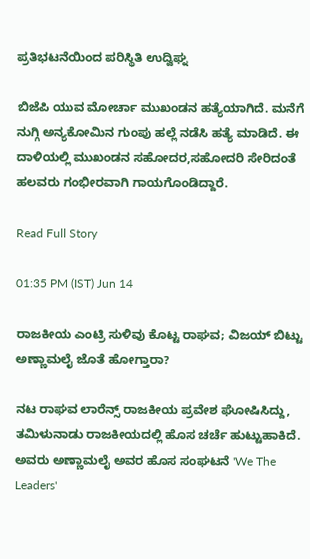ಪ್ರತಿಭಟನೆಯಿಂದ ಪರಿಸ್ಥಿತಿ ಉದ್ವಿಘ್ನ

ಬಿಜೆಪಿ ಯುವ ಮೋರ್ಚಾ ಮುಖಂಡನ ಹತ್ಯೆಯಾಗಿದೆ. ಮನೆಗೆ ನುಗ್ಗಿ ಅನ್ಯಕೋಮಿನ ಗುಂಪು ಹಲ್ಲೆ ನಡೆಸಿ ಹತ್ಯೆ ಮಾಡಿದೆ. ಈ ದಾಳಿಯಲ್ಲಿ ಮುಖಂಡನ ಸಹೋದರ,ಸಹೋದರಿ ಸೇರಿದಂತೆ ಹಲವರು ಗಂಭೀರವಾಗಿ ಗಾಯಗೊಂಡಿದ್ದಾರೆ.

Read Full Story

01:35 PM (IST) Jun 14

ರಾಜಕೀಯ ಎಂಟ್ರಿ ಸುಳಿವು ಕೊಟ್ಟ ರಾಘವ; ವಿಜಯ್‌ ಬಿಟ್ಟು ಅಣ್ಣಾಮಲೈ ಜೊತೆ ಹೋಗ್ತಾರಾ?

ನಟ ರಾಘವ ಲಾರೆನ್ಸ್ ರಾಜಕೀಯ ಪ್ರವೇಶ ಘೋಷಿಸಿದ್ದು, ತಮಿಳುನಾಡು ರಾಜಕೀಯದಲ್ಲಿ ಹೊಸ ಚರ್ಚೆ ಹುಟ್ಟುಹಾಕಿದೆ. ಅವರು ಅಣ್ಣಾಮಲೈ ಅವರ ಹೊಸ ಸಂಘಟನೆ 'We The Leaders'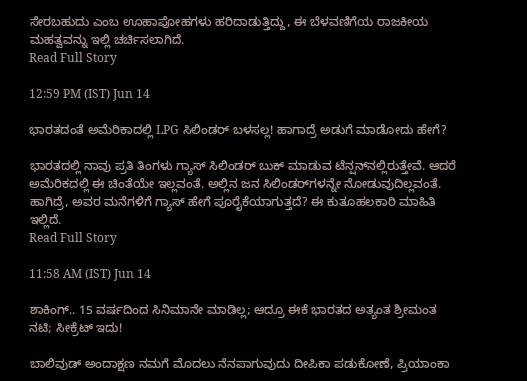ಸೇರಬಹುದು ಎಂಬ ಊಹಾಪೋಹಗಳು ಹರಿದಾಡುತ್ತಿದ್ದು, ಈ ಬೆಳವಣಿಗೆಯ ರಾಜಕೀಯ ಮಹತ್ವವನ್ನು ಇಲ್ಲಿ ಚರ್ಚಿಸಲಾಗಿದೆ.
Read Full Story

12:59 PM (IST) Jun 14

ಭಾರತದಂತೆ ಅಮೆರಿಕಾದಲ್ಲಿ LPG ಸಿಲಿಂಡರ್ ಬಳಸಲ್ಲ! ಹಾಗಾದ್ರೆ ಅಡುಗೆ ಮಾಡೋದು ಹೇಗೆ?

ಭಾರತದಲ್ಲಿ ನಾವು ಪ್ರತಿ ತಿಂಗಳು ಗ್ಯಾಸ್ ಸಿಲಿಂಡರ್‌ ಬುಕ್ ಮಾಡುವ ಟೆನ್ಷನ್‌ನಲ್ಲಿರುತ್ತೇವೆ. ಆದರೆ ಅಮೆರಿಕದಲ್ಲಿ ಈ ಚಿಂತೆಯೇ ಇಲ್ಲವಂತೆ. ಅಲ್ಲಿನ ಜನ ಸಿಲಿಂಡರ್‌ಗಳನ್ನೇ ನೋಡುವುದಿಲ್ಲವಂತೆ. ಹಾಗಿದ್ರೆ, ಅವರ ಮನೆಗಳಿಗೆ ಗ್ಯಾಸ್ ಹೇಗೆ ಪೂರೈಕೆಯಾಗುತ್ತದೆ? ಈ ಕುತೂಹಲಕಾರಿ ಮಾಹಿತಿ ಇಲ್ಲಿದೆ.
Read Full Story

11:58 AM (IST) Jun 14

ಶಾಕಿಂಗ್.. 15 ವರ್ಷದಿಂದ ಸಿನಿಮಾನೇ ಮಾಡಿಲ್ಲ; ಆದ್ರೂ ಈಕೆ ಭಾರತದ ಅತ್ಯಂತ ಶ್ರೀಮಂತ ನಟಿ; ಸೀಕ್ರೆಟ್ ಇದು!

ಬಾಲಿವುಡ್ ಅಂದಾಕ್ಷಣ ನಮಗೆ ಮೊದಲು ನೆನಪಾಗುವುದು ದೀಪಿಕಾ ಪಡುಕೋಣೆ, ಪ್ರಿಯಾಂಕಾ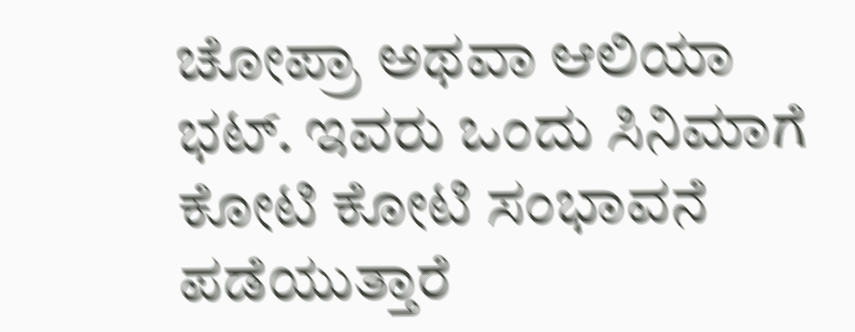ಚೋಪ್ರಾ ಅಥವಾ ಆಲಿಯಾ ಭಟ್. ಇವರು ಒಂದು ಸಿನಿಮಾಗೆ ಕೋಟಿ ಕೋಟಿ ಸಂಭಾವನೆ ಪಡೆಯುತ್ತಾರೆ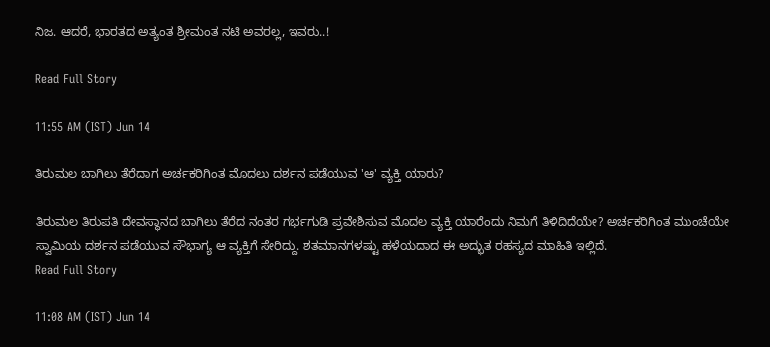ನಿಜ. ಆದರೆ, ಭಾರತದ ಅತ್ಯಂತ ಶ್ರೀಮಂತ ನಟಿ ಅವರಲ್ಲ, ಇವರು..!

Read Full Story

11:55 AM (IST) Jun 14

ತಿರುಮಲ ಬಾಗಿಲು ತೆರೆದಾಗ ಅರ್ಚಕರಿಗಿಂತ ಮೊದಲು ದರ್ಶನ ಪಡೆಯುವ 'ಆ' ವ್ಯಕ್ತಿ ಯಾರು?

ತಿರುಮಲ ತಿರುಪತಿ ದೇವಸ್ಥಾನದ ಬಾಗಿಲು ತೆರೆದ ನಂತರ ಗರ್ಭಗುಡಿ ಪ್ರವೇಶಿಸುವ ಮೊದಲ ವ್ಯಕ್ತಿ ಯಾರೆಂದು ನಿಮಗೆ ತಿಳಿದಿದೆಯೇ? ಅರ್ಚಕರಿಗಿಂತ ಮುಂಚೆಯೇ ಸ್ವಾಮಿಯ ದರ್ಶನ ಪಡೆಯುವ ಸೌಭಾಗ್ಯ ಆ ವ್ಯಕ್ತಿಗೆ ಸೇರಿದ್ದು. ಶತಮಾನಗಳಷ್ಟು ಹಳೆಯದಾದ ಈ ಅದ್ಭುತ ರಹಸ್ಯದ ಮಾಹಿತಿ ಇಲ್ಲಿದೆ.
Read Full Story

11:08 AM (IST) Jun 14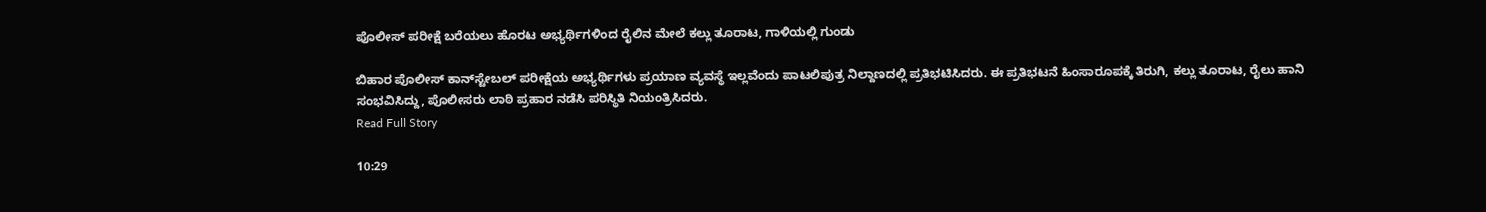ಪೊಲೀಸ್ ಪರೀಕ್ಷೆ ಬರೆಯಲು ಹೊರಟ ಅಭ್ಯರ್ಥಿಗಳಿಂದ ರೈಲಿನ ಮೇಲೆ ಕಲ್ಲು ತೂರಾಟ, ಗಾಳಿಯಲ್ಲಿ ಗುಂಡು

ಬಿಹಾರ ಪೊಲೀಸ್ ಕಾನ್‌ಸ್ಟೇಬಲ್ ಪರೀಕ್ಷೆಯ ಅಭ್ಯರ್ಥಿಗಳು ಪ್ರಯಾಣ ವ್ಯವಸ್ಥೆ ಇಲ್ಲವೆಂದು ಪಾಟಲಿಪುತ್ರ ನಿಲ್ದಾಣದಲ್ಲಿ ಪ್ರತಿಭಟಿಸಿದರು. ಈ ಪ್ರತಿಭಟನೆ ಹಿಂಸಾರೂಪಕ್ಕೆ ತಿರುಗಿ, ಕಲ್ಲು ತೂರಾಟ, ರೈಲು ಹಾನಿ ಸಂಭವಿಸಿದ್ದು, ಪೊಲೀಸರು ಲಾಠಿ ಪ್ರಹಾರ ನಡೆಸಿ ಪರಿಸ್ಥಿತಿ ನಿಯಂತ್ರಿಸಿದರು.
Read Full Story

10:29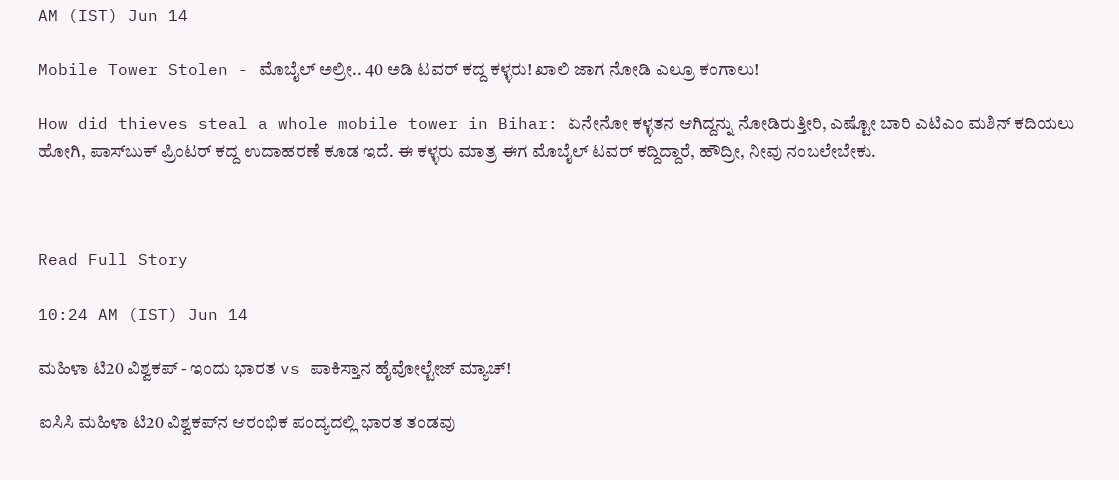AM (IST) Jun 14

Mobile Tower Stolen - ಮೊಬೈಲ್‌ ಅಲ್ರೀ.. 40 ಅಡಿ ಟವರ್‌ ಕದ್ದ ಕಳ್ಳರು! ಖಾಲಿ ಜಾಗ ನೋಡಿ ಎಲ್ರೂ ಕಂಗಾಲು!

How did thieves steal a whole mobile tower in Bihar: ಏನೇನೋ ಕಳ್ಳತನ ಆಗಿದ್ದನ್ನು ನೋಡಿರುತ್ತೀರಿ, ಎಷ್ಟೋ ಬಾರಿ ಎಟಿಎಂ ಮಶಿನ್‌ ಕದಿಯಲು ಹೋಗಿ, ಪಾಸ್‌ಬುಕ್‌ ಪ್ರಿಂಟರ್‌ ಕದ್ದ ಉದಾಹರಣೆ ಕೂಡ ಇದೆ. ಈ ಕಳ್ಳರು ಮಾತ್ರ ಈಗ ಮೊಬೈಲ್‌ ಟವರ್‌ ಕದ್ದಿದ್ದಾರೆ, ಹೌದ್ರೀ, ನೀವು ನಂಬಲೇಬೇಕು.



Read Full Story

10:24 AM (IST) Jun 14

ಮಹಿಳಾ ಟಿ20 ವಿಶ್ವಕಪ್ - ಇಂದು ಭಾರತ vs ಪಾಕಿಸ್ತಾನ ಹೈವೋಲ್ಟೇಜ್ ಮ್ಯಾಚ್!

ಐಸಿಸಿ ಮಹಿಳಾ ಟಿ20 ವಿಶ್ವಕಪ್‌ನ ಆರಂಭಿಕ ಪಂದ್ಯದಲ್ಲಿ ಭಾರತ ತಂಡವು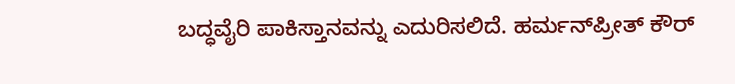ಬದ್ಧವೈರಿ ಪಾಕಿಸ್ತಾನವನ್ನು ಎದುರಿಸಲಿದೆ. ಹರ್ಮನ್‌ಪ್ರೀತ್‌ ಕೌರ್‌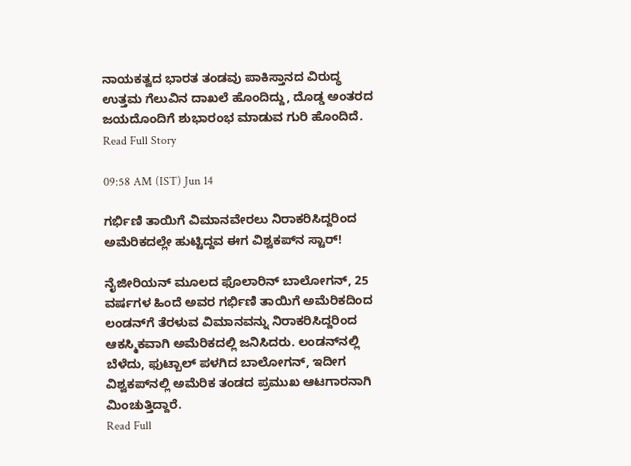ನಾಯಕತ್ವದ ಭಾರತ ತಂಡವು ಪಾಕಿಸ್ತಾನದ ವಿರುದ್ಧ ಉತ್ತಮ ಗೆಲುವಿನ ದಾಖಲೆ ಹೊಂದಿದ್ದು, ದೊಡ್ಡ ಅಂತರದ ಜಯದೊಂದಿಗೆ ಶುಭಾರಂಭ ಮಾಡುವ ಗುರಿ ಹೊಂದಿದೆ.
Read Full Story

09:58 AM (IST) Jun 14

ಗರ್ಭಿಣಿ ತಾಯಿಗೆ ವಿಮಾನವೇರಲು ನಿರಾಕರಿಸಿದ್ದರಿಂದ ಅಮೆರಿಕದಲ್ಲೇ ಹುಟ್ಟಿದ್ದವ ಈಗ ವಿಶ್ವಕಪ್‌ನ ಸ್ಟಾರ್‌!

ನೈಜೀರಿಯನ್ ಮೂಲದ ಫೊಲಾರಿನ್‌ ಬಾಲೋಗನ್‌, 25 ವರ್ಷಗಳ ಹಿಂದೆ ಅವರ ಗರ್ಭಿಣಿ ತಾಯಿಗೆ ಅಮೆರಿಕದಿಂದ ಲಂಡನ್‌ಗೆ ತೆರಳುವ ವಿಮಾನವನ್ನು ನಿರಾಕರಿಸಿದ್ದರಿಂದ ಆಕಸ್ಮಿಕವಾಗಿ ಅಮೆರಿಕದಲ್ಲಿ ಜನಿಸಿದರು. ಲಂಡನ್‌ನಲ್ಲಿ ಬೆಳೆದು, ಫುಟ್ಬಾಲ್ ಪಳಗಿದ ಬಾಲೋಗನ್‌, ಇದೀಗ ವಿಶ್ವಕಪ್‌ನಲ್ಲಿ ಅಮೆರಿಕ ತಂಡದ ಪ್ರಮುಖ ಆಟಗಾರನಾಗಿ ಮಿಂಚುತ್ತಿದ್ದಾರೆ.
Read Full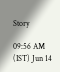Story

09:56 AM (IST) Jun 14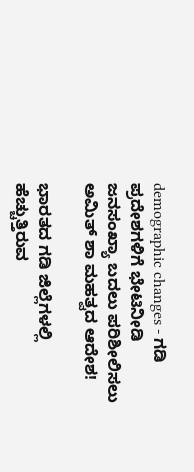demographic changes - ಗಡಿ ಪ್ರದೇಶಗಳಿಗೆ ಭೇಟಿನೀಡಿ ಜನಸಂಖ್ಯಾ ಬದಲು ಪರಿಶೀಲಿಸಲು ಅಮಿತ್ ಶಾ ಮಹತ್ವದ ಆದೇಶ!

ಭಾರತದ ಗಡಿ ಜಿಲ್ಲೆಗಳಲ್ಲಿ ಹೆಚ್ಚುತ್ತಿರುವ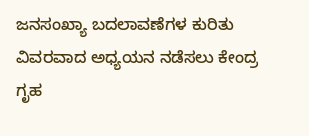ಜನಸಂಖ್ಯಾ ಬದಲಾವಣೆಗಳ ಕುರಿತು ವಿವರವಾದ ಅಧ್ಯಯನ ನಡೆಸಲು ಕೇಂದ್ರ ಗೃಹ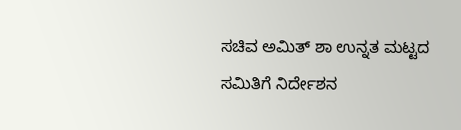ಸಚಿವ ಅಮಿತ್ ಶಾ ಉನ್ನತ ಮಟ್ಟದ ಸಮಿತಿಗೆ ನಿರ್ದೇಶನ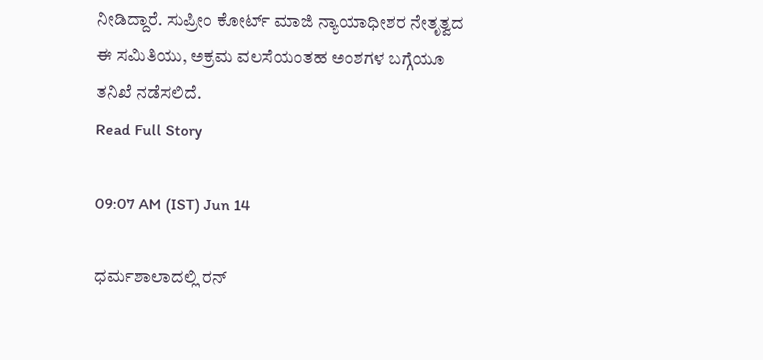ನೀಡಿದ್ದಾರೆ. ಸುಪ್ರೀಂ ಕೋರ್ಟ್‌ ಮಾಜಿ ನ್ಯಾಯಾಧೀಶರ ನೇತೃತ್ವದ ಈ ಸಮಿತಿಯು, ಅಕ್ರಮ ವಲಸೆಯಂತಹ ಅಂಶಗಳ ಬಗ್ಗೆಯೂ ತನಿಖೆ ನಡೆಸಲಿದೆ.
Read Full Story

09:07 AM (IST) Jun 14

ಧರ್ಮಶಾಲಾದಲ್ಲಿ ರನ್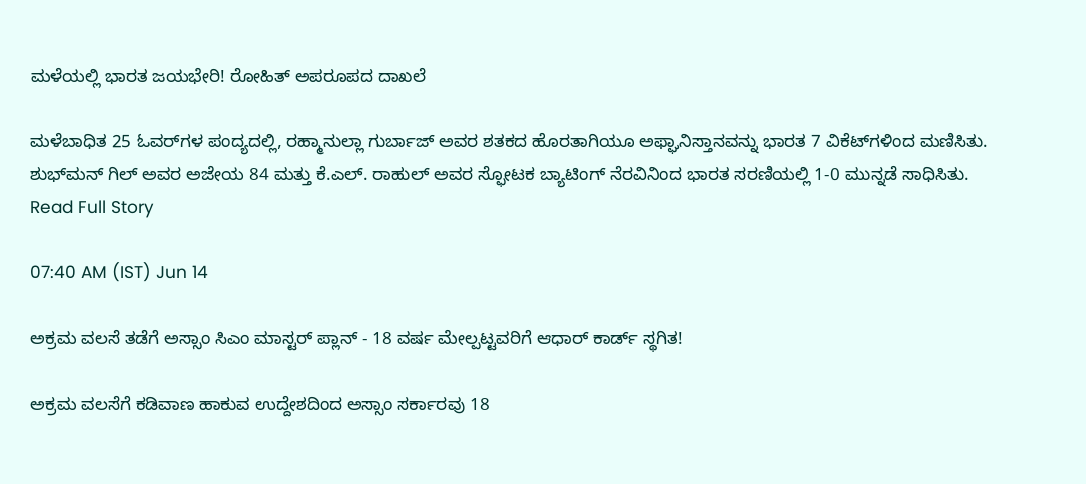ಮಳೆಯಲ್ಲಿ ಭಾರತ ಜಯಭೇರಿ! ರೋಹಿತ್ ಅಪರೂಪದ ದಾಖಲೆ

ಮಳೆಬಾಧಿತ 25 ಓವರ್‌ಗಳ ಪಂದ್ಯದಲ್ಲಿ, ರಹ್ಮಾನುಲ್ಲಾ ಗುರ್ಬಾಜ್ ಅವರ ಶತಕದ ಹೊರತಾಗಿಯೂ ಅಫ್ಘಾನಿಸ್ತಾನವನ್ನು ಭಾರತ 7 ವಿಕೆಟ್‌ಗಳಿಂದ ಮಣಿಸಿತು. ಶುಭ್‌ಮನ್‌ ಗಿಲ್ ಅವರ ಅಜೇಯ 84 ಮತ್ತು ಕೆ.ಎಲ್. ರಾಹುಲ್ ಅವರ ಸ್ಫೋಟಕ ಬ್ಯಾಟಿಂಗ್ ನೆರವಿನಿಂದ ಭಾರತ ಸರಣಿಯಲ್ಲಿ 1-0 ಮುನ್ನಡೆ ಸಾಧಿಸಿತು.
Read Full Story

07:40 AM (IST) Jun 14

ಅಕ್ರಮ ವಲಸೆ ತಡೆಗೆ ಅಸ್ಸಾಂ ಸಿಎಂ ಮಾಸ್ಟರ್ ಪ್ಲಾನ್ - 18 ವರ್ಷ ಮೇಲ್ಪಟ್ಟವರಿಗೆ ಆಧಾರ್ ಕಾರ್ಡ್ ಸ್ಥಗಿತ!

ಅಕ್ರಮ ವಲಸೆಗೆ ಕಡಿವಾಣ ಹಾಕುವ ಉದ್ದೇಶದಿಂದ ಅಸ್ಸಾಂ ಸರ್ಕಾರವು 18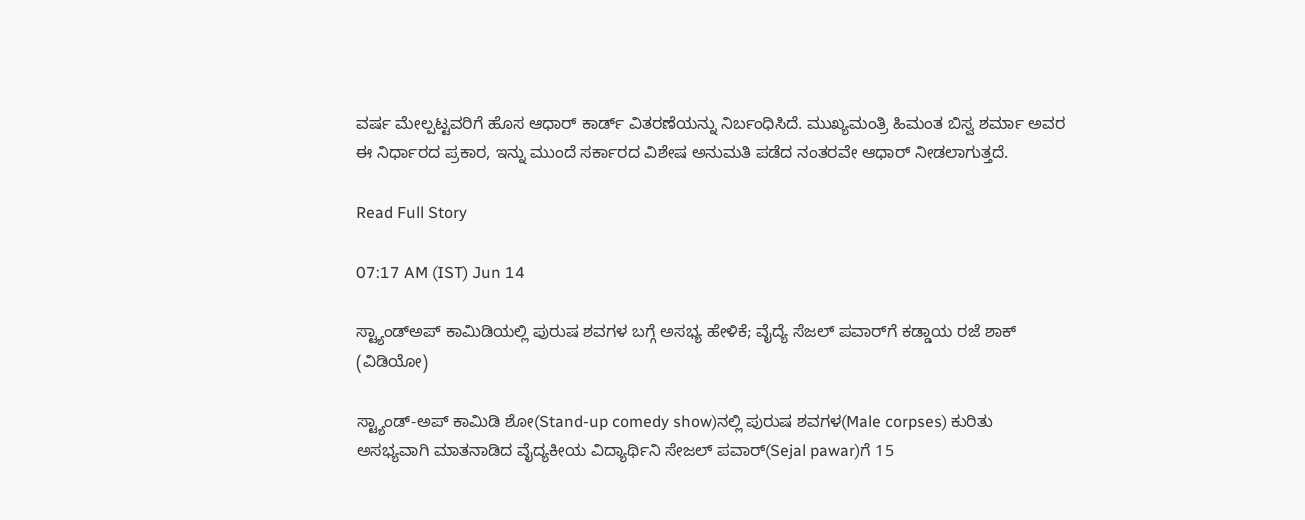ವರ್ಷ ಮೇಲ್ಪಟ್ಟವರಿಗೆ ಹೊಸ ಆಧಾರ್ ಕಾರ್ಡ್ ವಿತರಣೆಯನ್ನು ನಿರ್ಬಂಧಿಸಿದೆ. ಮುಖ್ಯಮಂತ್ರಿ ಹಿಮಂತ ಬಿಸ್ವ ಶರ್ಮಾ ಅವರ ಈ ನಿರ್ಧಾರದ ಪ್ರಕಾರ, ಇನ್ನು ಮುಂದೆ ಸರ್ಕಾರದ ವಿಶೇಷ ಅನುಮತಿ ಪಡೆದ ನಂತರವೇ ಆಧಾರ್ ನೀಡಲಾಗುತ್ತದೆ.

Read Full Story

07:17 AM (IST) Jun 14

ಸ್ಟ್ಯಾಂಡ್‌ಅಪ್ ಕಾಮಿಡಿಯಲ್ಲಿ ಪುರುಷ ಶವಗಳ ಬಗ್ಗೆ ಅಸಭ್ಯ ಹೇಳಿಕೆ; ವೈದ್ಯೆ ಸೆಜಲ್ ಪವಾರ್‌ಗೆ ಕಡ್ಡಾಯ ರಜೆ ಶಾಕ್ (ವಿಡಿಯೋ)

ಸ್ಟ್ಯಾಂಡ್-ಅಪ್ ಕಾಮಿಡಿ ಶೋ(Stand-up comedy show)ನಲ್ಲಿ ಪುರುಷ ಶವಗಳ(Male corpses) ಕುರಿತು ಅಸಭ್ಯವಾಗಿ ಮಾತನಾಡಿದ ವೈದ್ಯಕೀಯ ವಿದ್ಯಾರ್ಥಿನಿ ಸೇಜಲ್‌ ಪವಾರ್‌(Sejal pawar)ಗೆ 15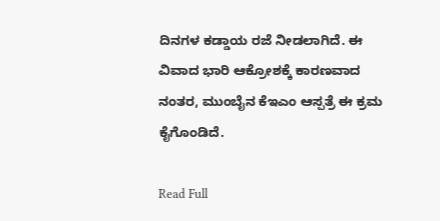ದಿನಗಳ ಕಡ್ಡಾಯ ರಜೆ ನೀಡಲಾಗಿದೆ. ಈ ವಿವಾದ ಭಾರಿ ಆಕ್ರೋಶಕ್ಕೆ ಕಾರಣವಾದ ನಂತರ, ಮುಂಬೈನ ಕೆಇಎಂ ಆಸ್ಪತ್ರೆ ಈ ಕ್ರಮ ಕೈಗೊಂಡಿದೆ.

Read Full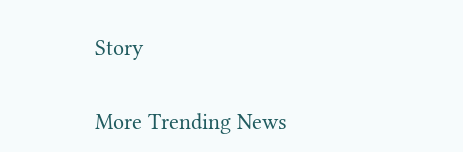Story

More Trending News